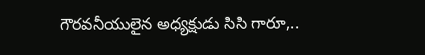గౌరవనీయులైన అధ్యక్షుడు సిసి గారూ,..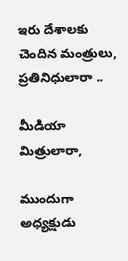ఇరు దేశాలకు చెందిన మంత్రులు, ప్రతినిధులారా ..

మీడియా మిత్రులారా,

ముందుగా అధ్యక్షుడు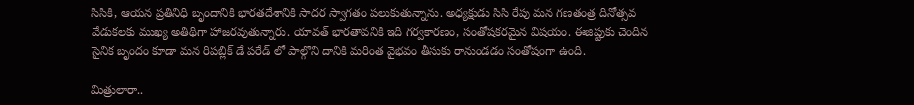సిసికి, ఆయన ప్రతినిధి బృందానికి భారతదేశానికి సాదర స్వాగతం పలుకుతున్నాను. అధ్యక్షుడు సిసి రేపు మన గణతంత్ర దినోత్సవ వేడుకలకు ముఖ్య అతిథిగా హాజరవుతున్నారు. యావత్ భారతావనికి ఇది గర్వకారణం, సంతోషకరమైన విషయం. ఈజిప్టుకు చెందిన సైనిక బృందం కూడా మన రిపబ్లిక్ డే పరేడ్ లో పాల్గొని దానికి మరింత వైభవం తీసుకు రానుండడం సంతోషంగా ఉంది.

మిత్రులారా..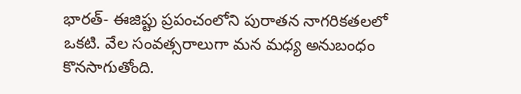భారత్- ఈజిప్టు ప్రపంచంలోని పురాతన నాగరికతలలో ఒకటి. వేల సంవత్సరాలుగా మన మధ్య అనుబంధం కొనసాగుతోంది.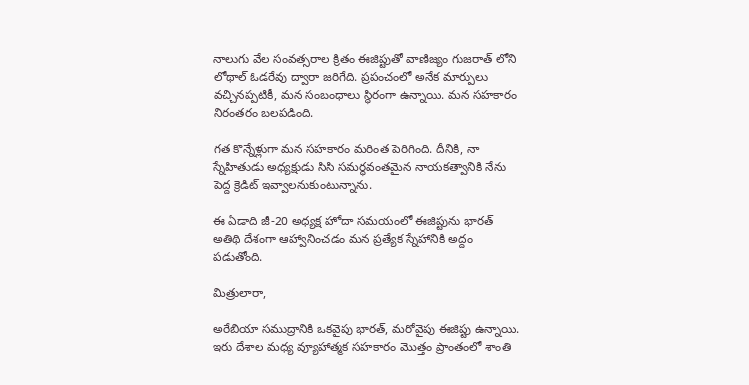నాలుగు వేల సంవత్సరాల క్రితం ఈజిప్టుతో వాణిజ్యం గుజరాత్ లోని లోథాల్ ఓడరేవు ద్వారా జరిగేది. ప్రపంచంలో అనేక మార్పులు వచ్చినప్పటికీ, మన సంబంధాలు స్థిరంగా ఉన్నాయి. మన సహకారం నిరంతరం బలపడింది.

గత కొన్నేళ్లుగా మన సహకారం మరింత పెరిగింది. దీనికి, నా స్నేహితుడు అధ్యక్షుడు సిసి సమర్థవంతమైన నాయకత్వానికి నేను పెద్ద క్రెడిట్ ఇవ్వాలనుకుంటున్నాను.

ఈ ఏడాది జీ-20 అధ్యక్ష హోదా సమయంలో ఈజిప్టును భారత్ అతిథి దేశంగా ఆహ్వానించడం మన ప్రత్యేక స్నేహానికి అద్దం పడుతోంది.

మిత్రులారా,

అరేబియా సముద్రానికి ఒకవైపు భారత్, మరోవైపు ఈజిప్టు ఉన్నాయి. ఇరు దేశాల మధ్య వ్యూహాత్మక సహకారం మొత్తం ప్రాంతంలో శాంతి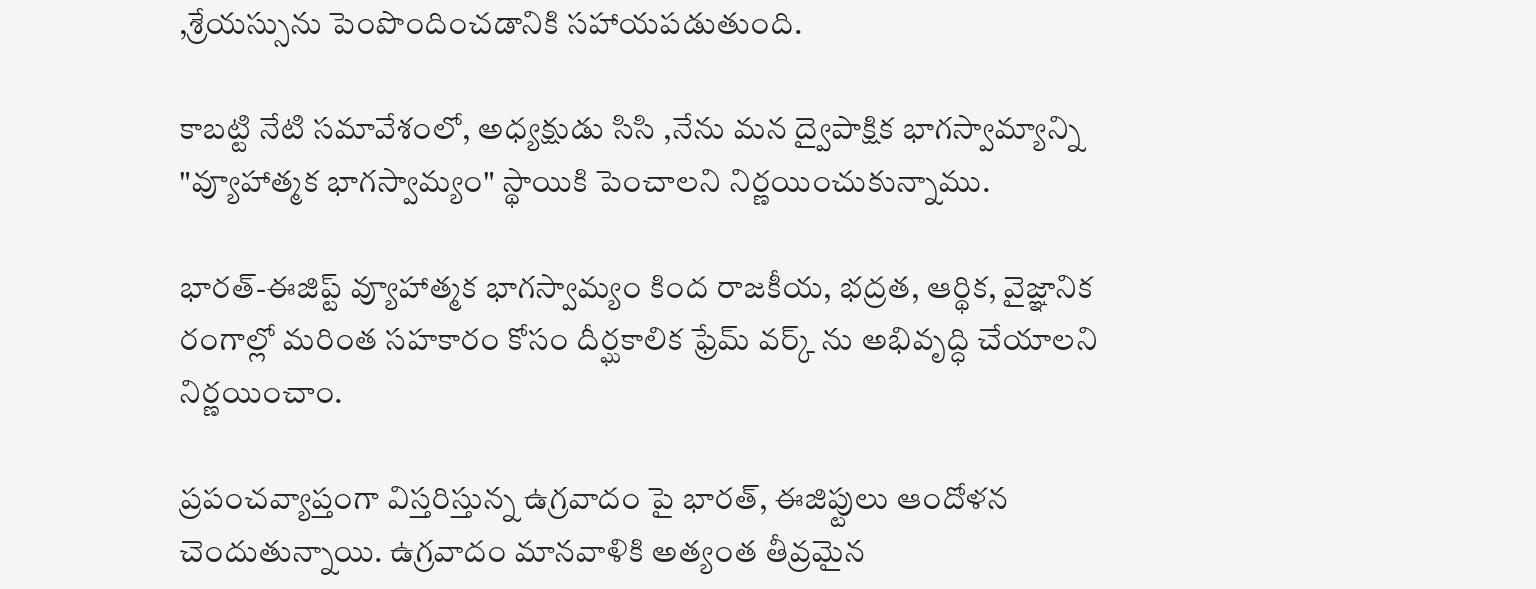,శ్రేయస్సును పెంపొందించడానికి సహాయపడుతుంది.

కాబట్టి నేటి సమావేశంలో, అధ్యక్షుడు సిసి ,నేను మన ద్వైపాక్షిక భాగస్వామ్యాన్ని "వ్యూహాత్మక భాగస్వామ్యం" స్థాయికి పెంచాలని నిర్ణయించుకున్నాము.

భారత్-ఈజిప్ట్ వ్యూహాత్మక భాగస్వామ్యం కింద రాజకీయ, భద్రత, ఆర్థిక, వైజ్ఞానిక రంగాల్లో మరింత సహకారం కోసం దీర్ఘకాలిక ఫ్రేమ్ వర్క్ ను అభివృద్ధి చేయాలని నిర్ణయించాం.

ప్రపంచవ్యాప్తంగా విస్తరిస్తున్న ఉగ్రవాదం పై భారత్, ఈజిప్టులు ఆందోళన చెందుతున్నాయి. ఉగ్రవాదం మానవాళికి అత్యంత తీవ్రమైన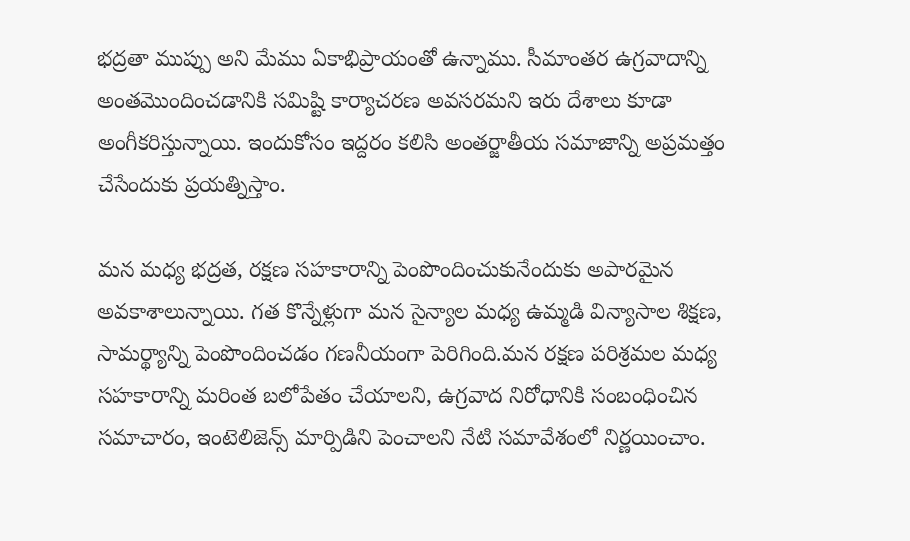భద్రతా ముప్పు అని మేము ఏకాభిప్రాయంతో ఉన్నాము. సీమాంతర ఉగ్రవాదాన్ని అంతమొందించడానికి సమిష్టి కార్యాచరణ అవసరమని ఇరు దేశాలు కూడా అంగీకరిస్తున్నాయి. ఇందుకోసం ఇద్దరం కలిసి అంతర్జాతీయ సమాజాన్ని అప్రమత్తం చేసేందుకు ప్రయత్నిస్తాం.

మన మధ్య భద్రత, రక్షణ సహకారాన్ని పెంపొందించుకునేందుకు అపారమైన అవకాశాలున్నాయి. గత కొన్నేళ్లుగా మన సైన్యాల మధ్య ఉమ్మడి విన్యాసాల శిక్షణ, సామర్థ్యాన్ని పెంపొందించడం గణనీయంగా పెరిగింది.మన రక్షణ పరిశ్రమల మధ్య సహకారాన్ని మరింత బలోపేతం చేయాలని, ఉగ్రవాద నిరోధానికి సంబంధించిన సమాచారం, ఇంటెలిజెన్స్ మార్పిడిని పెంచాలని నేటి సమావేశంలో నిర్ణయించాం.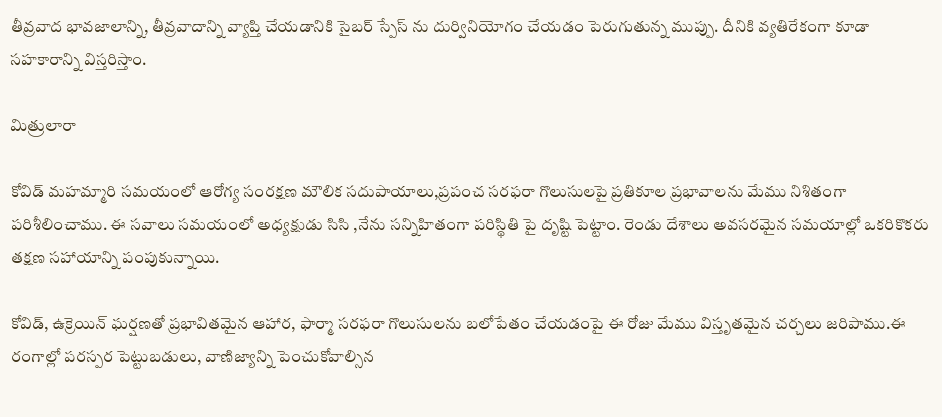తీవ్రవాద భావజాలాన్ని, తీవ్రవాదాన్ని వ్యాప్తి చేయడానికి సైబర్ స్పేస్ ను దుర్వినియోగం చేయడం పెరుగుతున్న ముప్పు. దీనికి వ్యతిరేకంగా కూడా సహకారాన్ని విస్తరిస్తాం.

మిత్రులారా

కోవిడ్ మహమ్మారి సమయంలో ఆరోగ్య సంరక్షణ మౌలిక సదుపాయాలు,ప్రపంచ సరఫరా గొలుసులపై ప్రతికూల ప్రభావాలను మేము నిశితంగా పరిశీలించాము. ఈ సవాలు సమయంలో అధ్యక్షుడు సిసి ,నేను సన్నిహితంగా పరిస్థితి పై దృష్టి పెట్టాం. రెండు దేశాలు అవసరమైన సమయాల్లో ఒకరికొకరు తక్షణ సహాయాన్ని పంపుకున్నాయి.

కోవిడ్, ఉక్రెయిన్ ఘర్షణతో ప్రభావితమైన ఆహార, ఫార్మా సరఫరా గొలుసులను బలోపేతం చేయడంపై ఈ రోజు మేము విస్తృతమైన చర్చలు జరిపాము.ఈ రంగాల్లో పరస్పర పెట్టుబడులు, వాణిజ్యాన్ని పెంచుకోవాల్సిన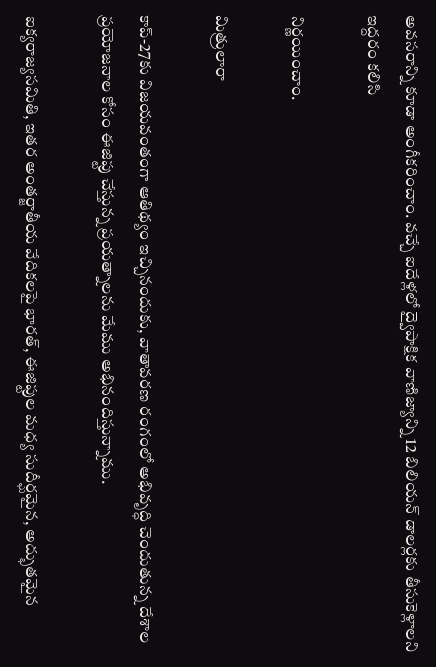అవసరాన్ని కూడా అంగీకరించాం. వచ్చే ఐదేళ్లలో ద్వైపాక్షిక వాణిజ్యాన్ని 12 బిలియన్ డాలర్లకు తీసుకెళ్లాలని ఇద్దరం కలిసి

నిర్ణయించాం.

మిత్రులారా

కాప్-27కు విజయవంతంగా ఆతిథ్యం ఇచ్చినందుకు, వాతావరణ రంగంలో అభివృద్ధి చెందుతున్న దేశాల ప్రయోజనాల కోసం ఈజిప్టు చేస్తున్న ప్రయత్నాలను మేము అభినందిస్తున్నాము.

ఐక్యరాజ్యసమితి, ఇతర అంతర్జాతీయ వేదికలపై భారత్, ఈజిప్టుల మధ్య సుదీర్ఘమైన, అద్భుతమైన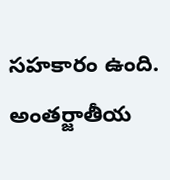సహకారం ఉంది. అంతర్జాతీయ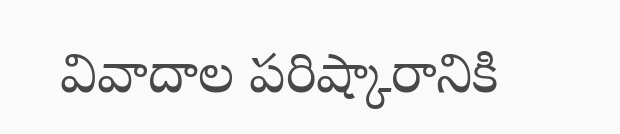వివాదాల పరిష్కారానికి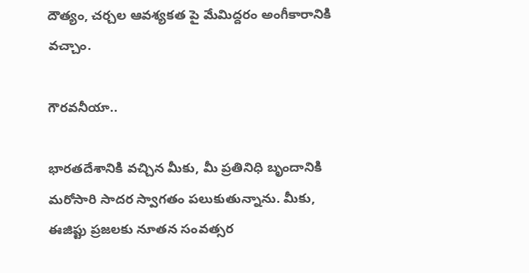దౌత్యం, చర్చల ఆవశ్యకత పై మేమిద్దరం అంగీకారానికి వచ్చాం.

గౌరవనీయా..

భారతదేశానికి వచ్చిన మీకు, మీ ప్రతినిధి బృందానికి మరోసారి సాదర స్వాగతం పలుకుతున్నాను. మీకు, ఈజిప్టు ప్రజలకు నూతన సంవత్సర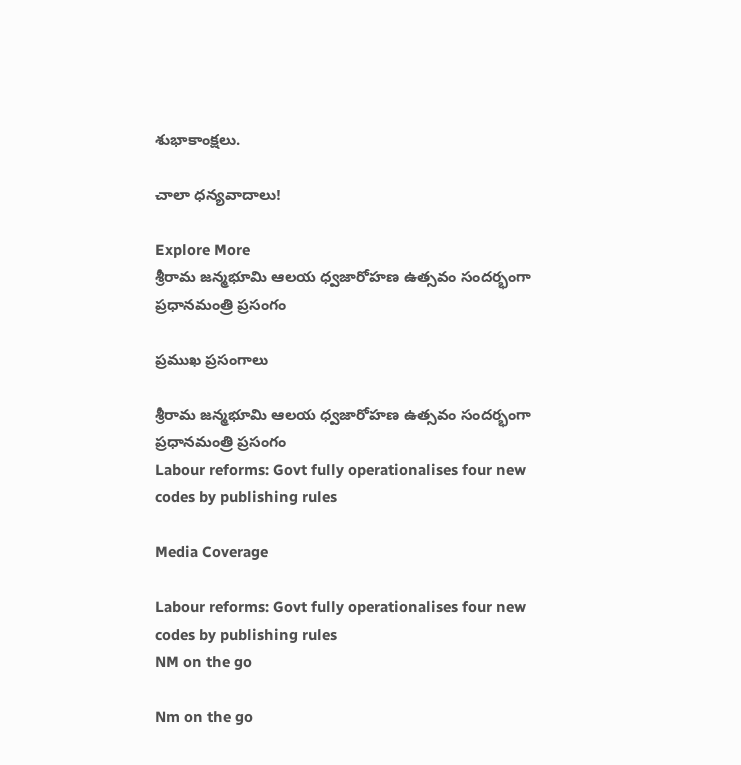శుభాకాంక్షలు.

చాలా ధన్యవాదాలు!

Explore More
శ్రీరామ జన్మభూమి ఆలయ ధ్వజారోహణ ఉత్సవం సందర్భంగా ప్రధానమంత్రి ప్రసంగం

ప్రముఖ ప్రసంగాలు

శ్రీరామ జన్మభూమి ఆలయ ధ్వజారోహణ ఉత్సవం సందర్భంగా ప్రధానమంత్రి ప్రసంగం
Labour reforms: Govt fully operationalises four new codes by publishing rules

Media Coverage

Labour reforms: Govt fully operationalises four new codes by publishing rules
NM on the go

Nm on the go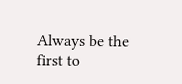Always be the first to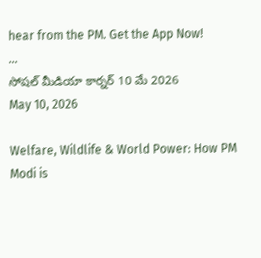hear from the PM. Get the App Now!
...
సోషల్ మీడియా కార్నర్ 10 మే 2026
May 10, 2026

Welfare, Wildlife & World Power: How PM Modi is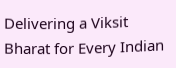Delivering a Viksit Bharat for Every Indian